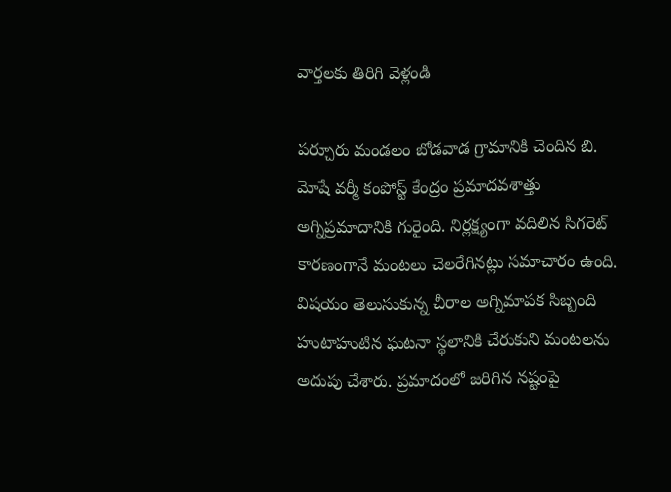వార్తలకు తిరిగి వెళ్లండి

పర్చూరు మండలం బోడవాడ గ్రామానికి చెందిన బి. మోషే వర్మీ కంపోస్ట్ కేంద్రం ప్రమాదవశాత్తు అగ్నిప్రమాదానికి గురైంది. నిర్లక్ష్యంగా వదిలిన సిగరెట్ కారణంగానే మంటలు చెలరేగినట్లు సమాచారం ఉంది.
విషయం తెలుసుకున్న చీరాల అగ్నిమాపక సిబ్బంది హుటాహుటిన ఘటనా స్థలానికి చేరుకుని మంటలను అదుపు చేశారు. ప్రమాదంలో జరిగిన నష్టంపై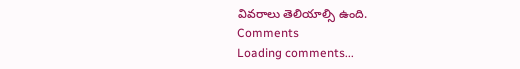వివరాలు తెలియాల్సి ఉంది.
Comments
Loading comments...